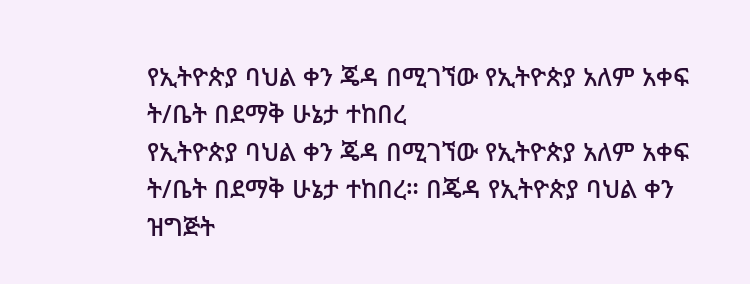የኢትዮጵያ ባህል ቀን ጄዳ በሚገኘው የኢትዮጵያ አለም አቀፍ ት/ቤት በደማቅ ሁኔታ ተከበረ
የኢትዮጵያ ባህል ቀን ጄዳ በሚገኘው የኢትዮጵያ አለም አቀፍ ት/ቤት በደማቅ ሁኔታ ተከበረ። በጄዳ የኢትዮጵያ ባህል ቀን ዝግጅት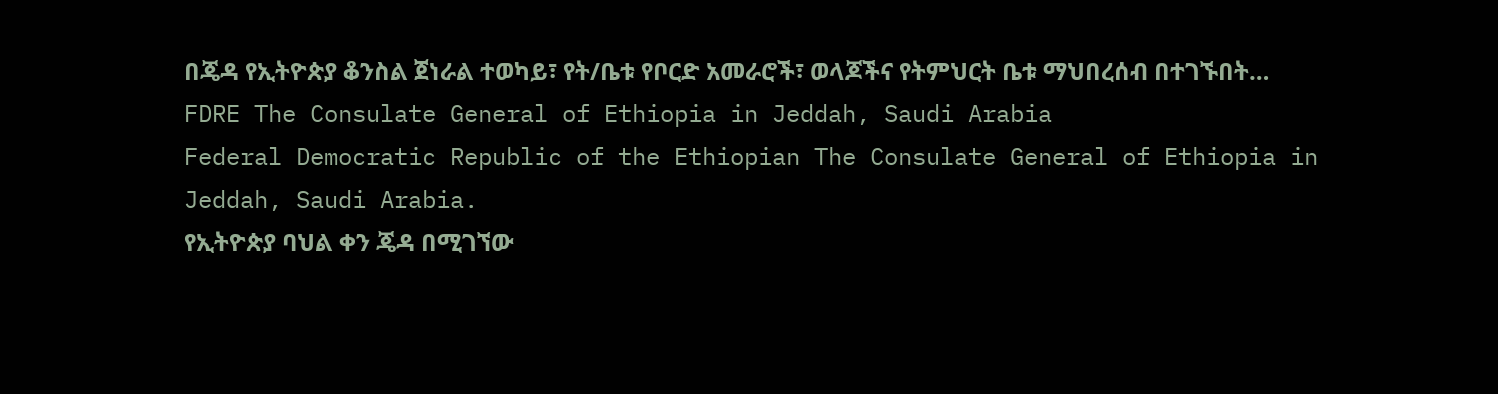በጄዳ የኢትዮጵያ ቆንስል ጀነራል ተወካይ፣ የት/ቤቱ የቦርድ አመራሮች፣ ወላጆችና የትምህርት ቤቱ ማህበረሰብ በተገኙበት…
FDRE The Consulate General of Ethiopia in Jeddah, Saudi Arabia
Federal Democratic Republic of the Ethiopian The Consulate General of Ethiopia in Jeddah, Saudi Arabia.
የኢትዮጵያ ባህል ቀን ጄዳ በሚገኘው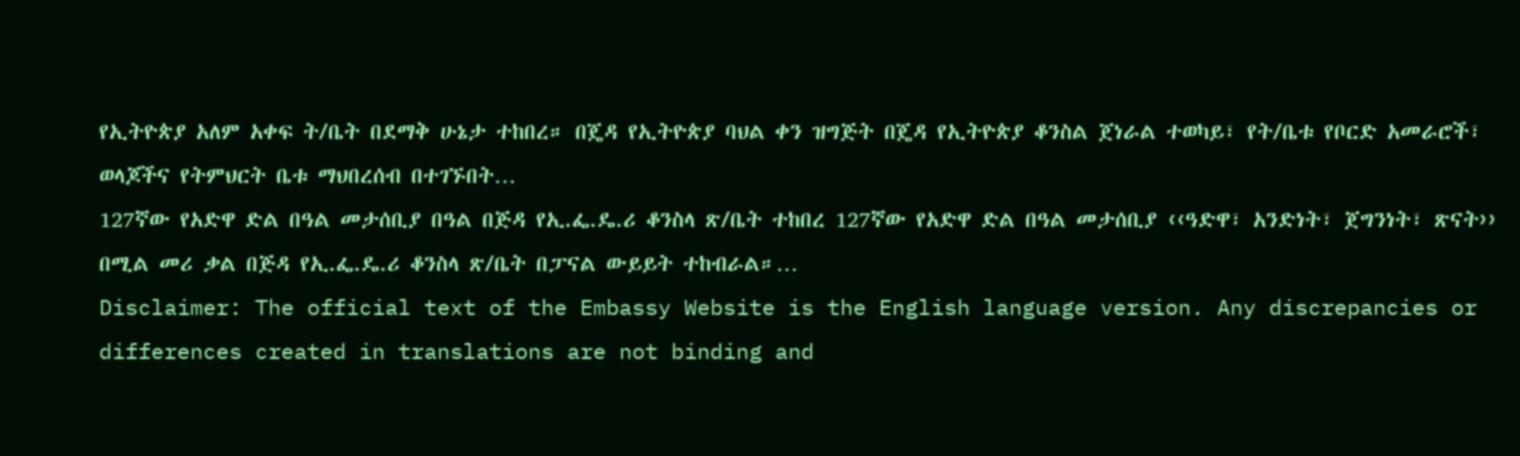የኢትዮጵያ አለም አቀፍ ት/ቤት በደማቅ ሁኔታ ተከበረ። በጄዳ የኢትዮጵያ ባህል ቀን ዝግጅት በጄዳ የኢትዮጵያ ቆንስል ጀነራል ተወካይ፣ የት/ቤቱ የቦርድ አመራሮች፣ ወላጆችና የትምህርት ቤቱ ማህበረሰብ በተገኙበት…
127ኛው የአድዋ ድል በዓል መታሰቢያ በዓል በጅዳ የኢ.ፌ.ዴ.ሪ ቆንስላ ጽ/ቤት ተከበረ 127ኛው የአድዋ ድል በዓል መታሰቢያ ‹‹ዓድዋ፣ አንድነት፣ ጀግንነት፣ ጽናት›› በሚል መሪ ቃል በጅዳ የኢ.ፌ.ዴ.ሪ ቆንስላ ጽ/ቤት በፓናል ውይይት ተከብራል።…
Disclaimer: The official text of the Embassy Website is the English language version. Any discrepancies or differences created in translations are not binding and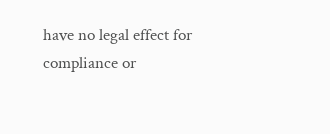have no legal effect for compliance or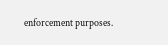enforcement purposes.